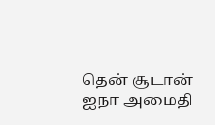தென் சூடான் ஐநா அமைதி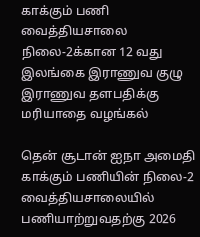காக்கும் பணி வைத்தியசாலை நிலை-2க்கான 12 வது இலங்கை இராணுவ குழு இராணுவ தளபதிக்கு மரியாதை வழங்கல்

தென் சூடான் ஐநா அமைதி காக்கும் பணியின் நிலை-2 வைத்தியசாலையில் பணியாற்றுவதற்கு 2026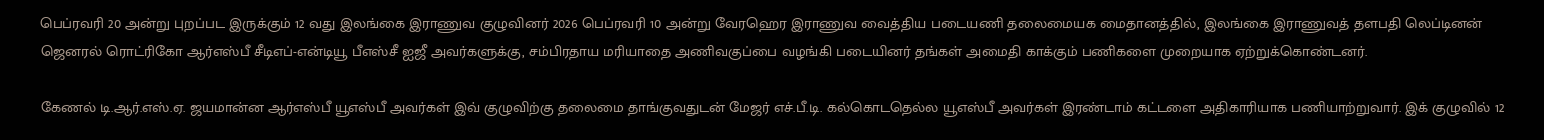பெப்ரவரி 20 அன்று புறப்பட இருக்கும் 12 வது இலங்கை இராணுவ குழுவினர் 2026 பெப்ரவரி 10 அன்று வேரஹெர இராணுவ வைத்திய படையணி தலைமையக மைதானத்தில், இலங்கை இராணுவத் தளபதி லெப்டினன் ஜெனரல் ரொட்ரிகோ ஆர்எஸ்பீ சீடிஎப்-என்டியூ பீஎஸ்சீ ஐஜீ அவர்களுக்கு, சம்பிரதாய மரியாதை அணிவகுப்பை வழங்கி படையினர் தங்கள் அமைதி காக்கும் பணிகளை முறையாக ஏற்றுக்கொண்டனர்.

கேணல் டி.ஆர்.எஸ்.ஏ. ஜயமான்ன ஆர்எஸ்பீ யூஎஸ்பீ அவர்கள் இவ் குழுவிற்கு தலைமை தாங்குவதுடன் மேஜர் எச்.பீ.டி. கல்கொடதெல்ல யூஎஸ்பீ அவர்கள் இரண்டாம் கட்டளை அதிகாரியாக பணியாற்றுவார். இக் குழுவில் 12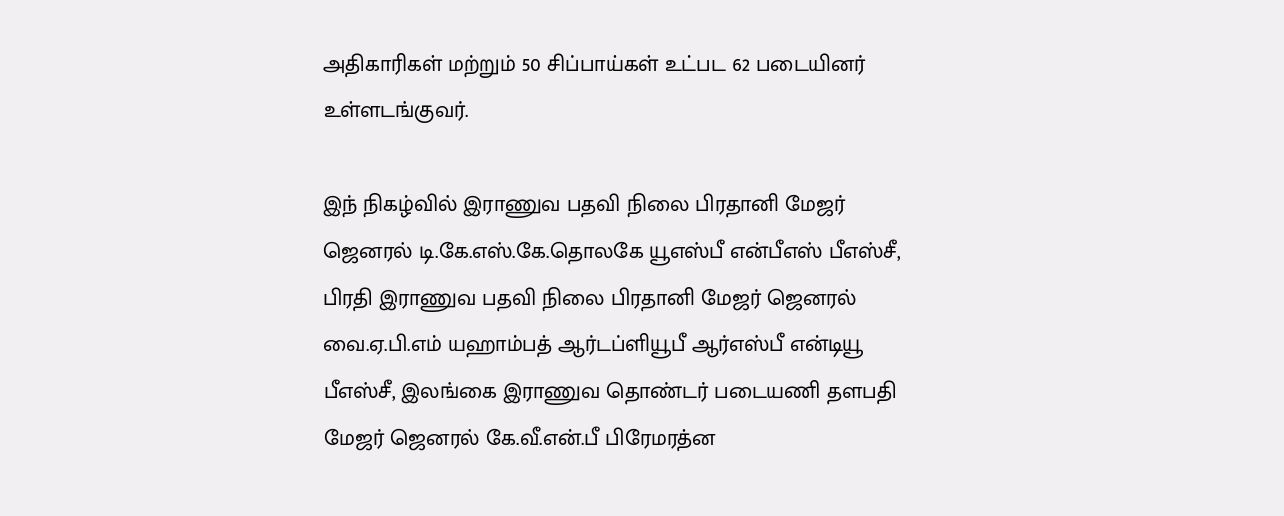அதிகாரிகள் மற்றும் 50 சிப்பாய்கள் உட்பட 62 படையினர் உள்ளடங்குவர்.

இந் நிகழ்வில் இராணுவ பதவி நிலை பிரதானி மேஜர் ஜெனரல் டி.கே.எஸ்.கே.தொலகே யூஎஸ்பீ என்பீஎஸ் பீஎஸ்சீ, பிரதி இராணுவ பதவி நிலை பிரதானி மேஜர் ஜெனரல் வை.ஏ.பி.எம் யஹாம்பத் ஆர்டப்ளியூபீ ஆர்எஸ்பீ என்டியூ பீஎஸ்சீ, இலங்கை இராணுவ தொண்டர் படையணி தளபதி மேஜர் ஜெனரல் கே.வீ.என்.பீ பிரேமரத்ன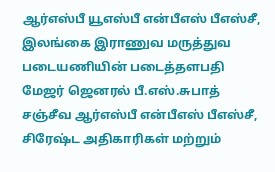ஆர்எஸ்பீ யூஎஸ்பீ என்பீஎஸ் பீஎஸ்சீ, இலங்கை இராணுவ மருத்துவ படையணியின் படைத்தளபதி மேஜர் ஜெனரல் பீ.எஸ்.சுபாத் சஞ்சீவ ஆர்எஸ்பீ என்பீஎஸ் பீஎஸ்சீ, சிரேஷ்ட அதிகாரிகள் மற்றும்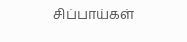சிப்பாய்கள்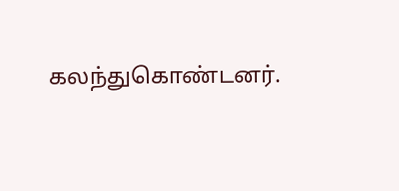கலந்துகொண்டனர்.